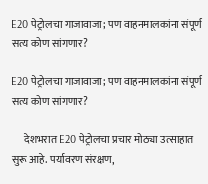E20 पेट्रोलचा गाजावाजा; पण वाहनमालकांना संपूर्ण सत्य कोण सांगणार?

E20 पेट्रोलचा गाजावाजा; पण वाहनमालकांना संपूर्ण सत्य कोण सांगणार?

      देशभरात E20 पेट्रोलचा प्रचार मोठ्या उत्साहात सुरू आहे. पर्यावरण संरक्षण,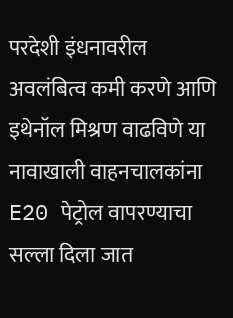परदेशी इंधनावरील अवलंबित्व कमी करणे आणि इथेनॉल मिश्रण वाढविणे या नावाखाली वाहनचालकांना E20 पेट्रोल वापरण्याचा सल्ला दिला जात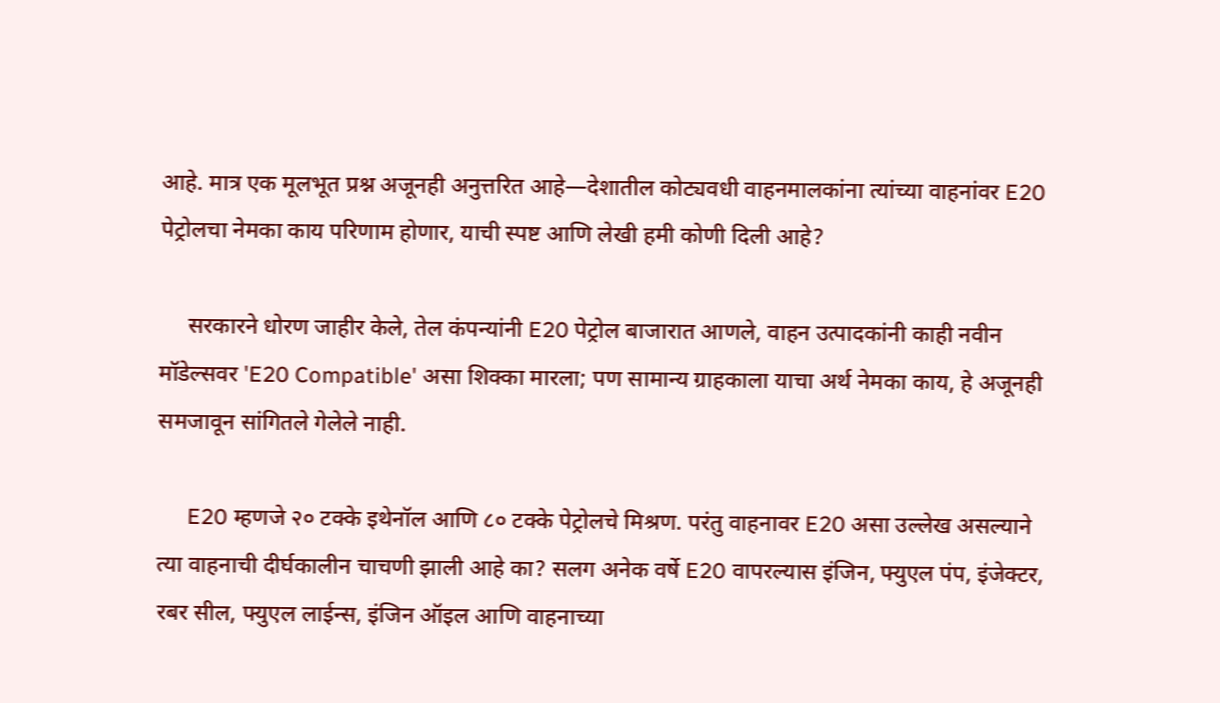आहे. मात्र एक मूलभूत प्रश्न अजूनही अनुत्तरित आहे—देशातील कोट्यवधी वाहनमालकांना त्यांच्या वाहनांवर E20 पेट्रोलचा नेमका काय परिणाम होणार, याची स्पष्ट आणि लेखी हमी कोणी दिली आहे?

     सरकारने धोरण जाहीर केले, तेल कंपन्यांनी E20 पेट्रोल बाजारात आणले, वाहन उत्पादकांनी काही नवीन मॉडेल्सवर 'E20 Compatible' असा शिक्का मारला; पण सामान्य ग्राहकाला याचा अर्थ नेमका काय, हे अजूनही समजावून सांगितले गेलेले नाही.

     E20 म्हणजे २० टक्के इथेनॉल आणि ८० टक्के पेट्रोलचे मिश्रण. परंतु वाहनावर E20 असा उल्लेख असल्याने त्या वाहनाची दीर्घकालीन चाचणी झाली आहे का? सलग अनेक वर्षे E20 वापरल्यास इंजिन, फ्युएल पंप, इंजेक्टर, रबर सील, फ्युएल लाईन्स, इंजिन ऑइल आणि वाहनाच्या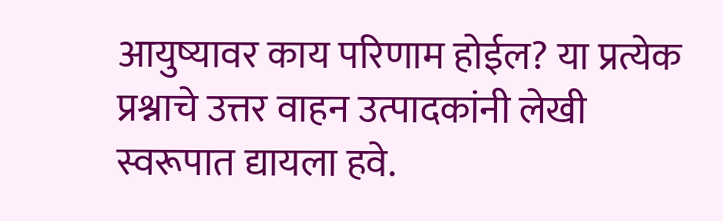आयुष्यावर काय परिणाम होईल? या प्रत्येक प्रश्नाचे उत्तर वाहन उत्पादकांनी लेखी स्वरूपात द्यायला हवे.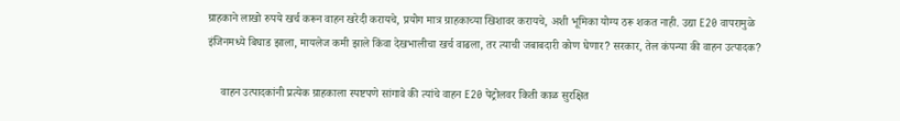ग्राहकाने लाखो रुपये खर्च करून वाहन खरेदी करायचे, प्रयोग मात्र ग्राहकाच्या खिशावर करायचे, अशी भूमिका योग्य ठरू शकत नाही. उद्या E20 वापरामुळे इंजिनमध्ये बिघाड झाला, मायलेज कमी झाले किंवा देखभालीचा खर्च वाढला, तर त्याची जबाबदारी कोण घेणार? सरकार, तेल कंपन्या की वाहन उत्पादक?

     वाहन उत्पादकांनी प्रत्येक ग्राहकाला स्पष्टपणे सांगावे की त्यांचे वाहन E20 पेट्रोलवर किती काळ सुरक्षित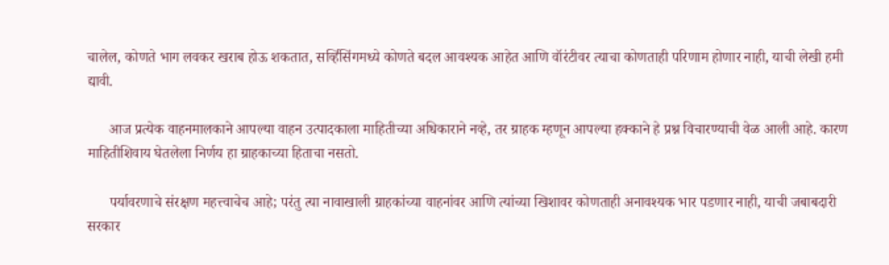चालेल, कोणते भाग लवकर खराब होऊ शकतात, सर्व्हिसिंगमध्ये कोणते बदल आवश्यक आहेत आणि वॉरंटीवर त्याचा कोणताही परिणाम होणार नाही, याची लेखी हमी द्यावी.

      आज प्रत्येक वाहनमालकाने आपल्या वाहन उत्पादकाला माहितीच्या अधिकाराने नव्हे, तर ग्राहक म्हणून आपल्या हक्काने हे प्रश्न विचारण्याची वेळ आली आहे. कारण माहितीशिवाय घेतलेला निर्णय हा ग्राहकाच्या हिताचा नसतो.

      पर्यावरणाचे संरक्षण महत्त्वाचेच आहे; परंतु त्या नावाखाली ग्राहकांच्या वाहनांवर आणि त्यांच्या खिशावर कोणताही अनावश्यक भार पडणार नाही, याची जबाबदारी सरकार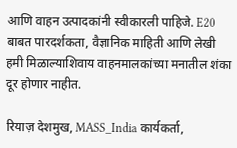आणि वाहन उत्पादकांनी स्वीकारली पाहिजे. E20 बाबत पारदर्शकता, वैज्ञानिक माहिती आणि लेखी हमी मिळाल्याशिवाय वाहनमालकांच्या मनातील शंका दूर होणार नाहीत.

रियाज़ देशमुख, MASS_India कार्यकर्ता,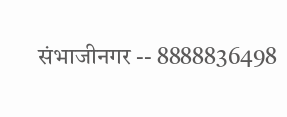संभाजीनगर -- 8888836498